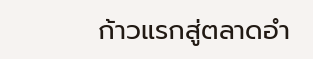ก้าวแรกสู่ตลาดอำ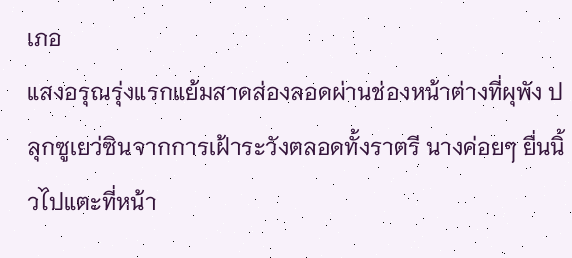เภอ
แสงอรุณรุ่งแรกแย้มสาดส่องลอดผ่านช่องหน้าต่างที่ผุพัง ปลุกซูเยว่ซินจากการเฝ้าระวังตลอดทั้งราตรี นางค่อยๆ ยื่นนิ้วไปแตะที่หน้า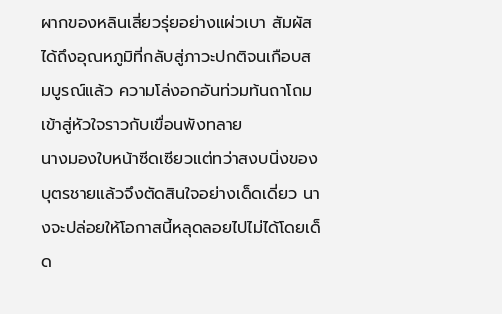ผากของหลินเสี่ยวรุ่ยอย่างแผ่วเบา สัมผัสได้ถึงอุณหภูมิที่กลับสู่ภาวะปกติจนเกือบสมบูรณ์แล้ว ความโล่งอกอันท่วมท้นถาโถมเข้าสู่หัวใจราวกับเขื่อนพังทลาย
นางมองใบหน้าซีดเซียวแต่ทว่าสงบนิ่งของบุตรชายแล้วจึงตัดสินใจอย่างเด็ดเดี่ยว นางจะปล่อยให้โอกาสนี้หลุดลอยไปไม่ได้โดยเด็ด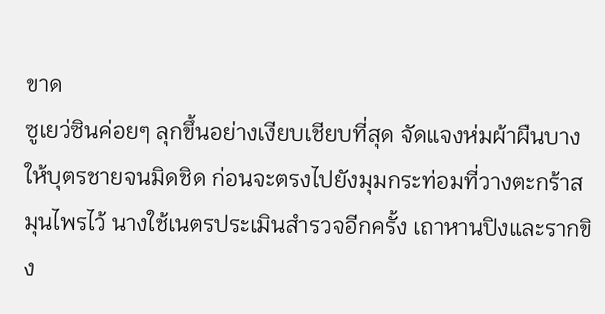ขาด
ซูเยว่ซินค่อยๆ ลุกขึ้นอย่างเงียบเชียบที่สุด จัดแจงห่มผ้าผืนบางให้บุตรชายจนมิดชิด ก่อนจะตรงไปยังมุมกระท่อมที่วางตะกร้าสมุนไพรไว้ นางใช้เนตรประเมินสำรวจอีกครั้ง เถาหานปิงและรากขิง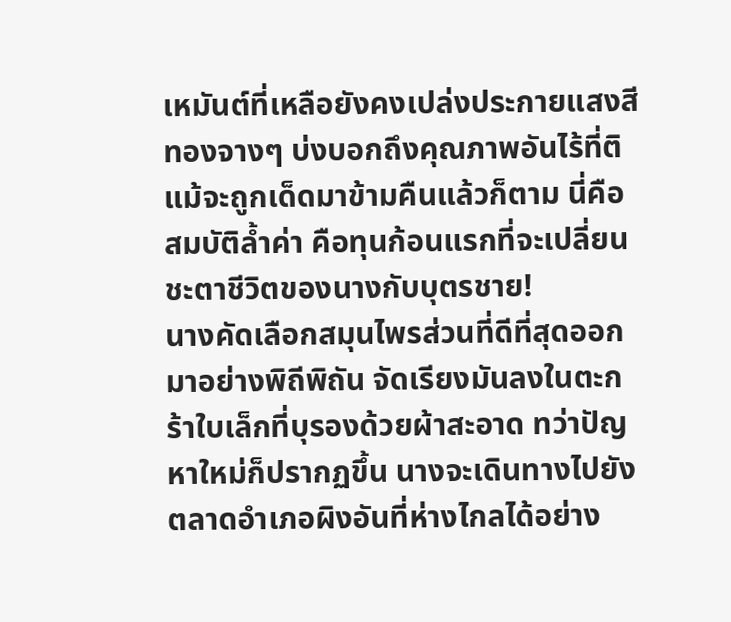เหมันต์ที่เหลือยังคงเปล่งประกายแสงสีทองจางๆ บ่งบอกถึงคุณภาพอันไร้ที่ติ แม้จะถูกเด็ดมาข้ามคืนแล้วก็ตาม นี่คือสมบัติล้ำค่า คือทุนก้อนแรกที่จะเปลี่ยนชะตาชีวิตของนางกับบุตรชาย!
นางคัดเลือกสมุนไพรส่วนที่ดีที่สุดออกมาอย่างพิถีพิถัน จัดเรียงมันลงในตะกร้าใบเล็กที่บุรองด้วยผ้าสะอาด ทว่าปัญหาใหม่ก็ปรากฏขึ้น นางจะเดินทางไปยังตลาดอำเภอผิงอันที่ห่างไกลได้อย่าง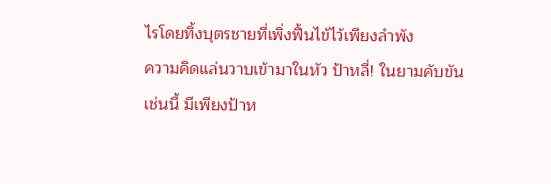ไรโดยทิ้งบุตรชายที่เพิ่งฟื้นไข้ไว้เพียงลำพัง
ความคิดแล่นวาบเข้ามาในหัว ป้าหลี่! ในยามคับขันเช่นนี้ มีเพียงป้าห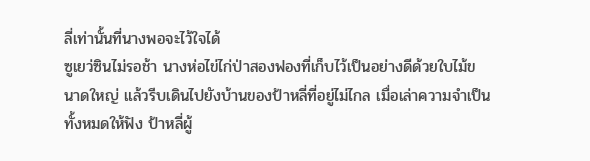ลี่เท่านั้นที่นางพอจะไว้ใจได้
ซูเยว่ซินไม่รอช้า นางห่อไข่ไก่ป่าสองฟองที่เก็บไว้เป็นอย่างดีด้วยใบไม้ขนาดใหญ่ แล้วรีบเดินไปยังบ้านของป้าหลี่ที่อยู่ไม่ไกล เมื่อเล่าความจำเป็นทั้งหมดให้ฟัง ป้าหลี่ผู้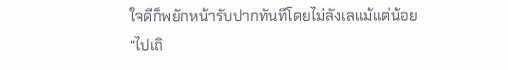ใจดีก็พยักหน้ารับปากทันทีโดยไม่ลังเลแม้แต่น้อย
“ไปเถิ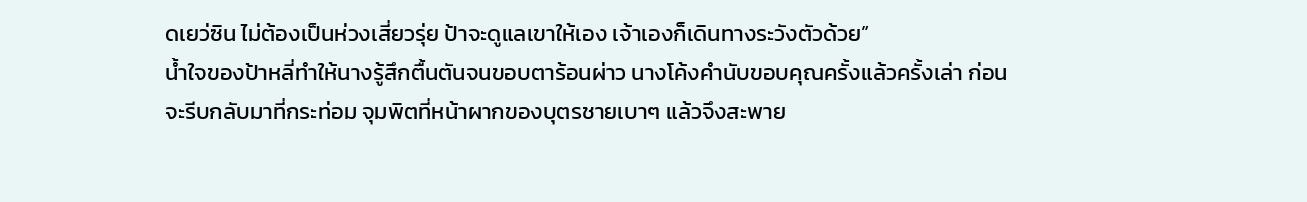ดเยว่ซิน ไม่ต้องเป็นห่วงเสี่ยวรุ่ย ป้าจะดูแลเขาให้เอง เจ้าเองก็เดินทางระวังตัวด้วย”
น้ำใจของป้าหลี่ทำให้นางรู้สึกตื้นตันจนขอบตาร้อนผ่าว นางโค้งคำนับขอบคุณครั้งแล้วครั้งเล่า ก่อนจะรีบกลับมาที่กระท่อม จุมพิตที่หน้าผากของบุตรชายเบาๆ แล้วจึงสะพาย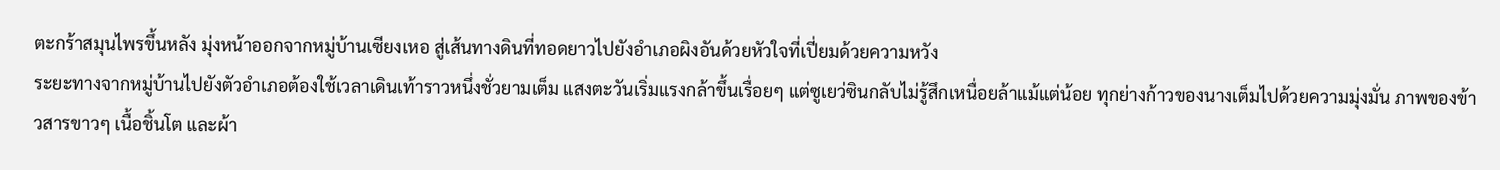ตะกร้าสมุนไพรขึ้นหลัง มุ่งหน้าออกจากหมู่บ้านเซียงเหอ สู่เส้นทางดินที่ทอดยาวไปยังอำเภอผิงอันด้วยหัวใจที่เปี่ยมด้วยความหวัง
ระยะทางจากหมู่บ้านไปยังตัวอำเภอต้องใช้เวลาเดินเท้าราวหนึ่งชั่วยามเต็ม แสงตะวันเริ่มแรงกล้าขึ้นเรื่อยๆ แต่ซูเยว่ซินกลับไม่รู้สึกเหนื่อยล้าแม้แต่น้อย ทุกย่างก้าวของนางเต็มไปด้วยความมุ่งมั่น ภาพของข้าวสารขาวๆ เนื้อชิ้นโต และผ้า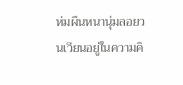ห่มผืนหนานุ่มลอยวนเวียนอยู่ในความคิ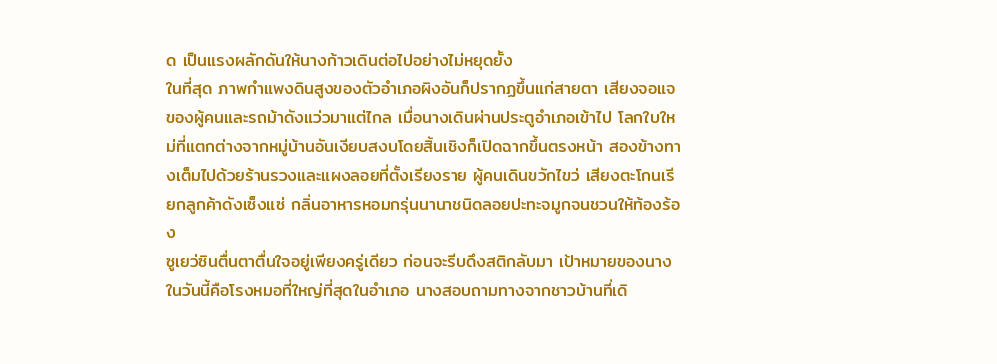ด เป็นแรงผลักดันให้นางก้าวเดินต่อไปอย่างไม่หยุดยั้ง
ในที่สุด ภาพกำแพงดินสูงของตัวอำเภอผิงอันก็ปรากฏขึ้นแก่สายตา เสียงจอแจของผู้คนและรถม้าดังแว่วมาแต่ไกล เมื่อนางเดินผ่านประตูอำเภอเข้าไป โลกใบใหม่ที่แตกต่างจากหมู่บ้านอันเงียบสงบโดยสิ้นเชิงก็เปิดฉากขึ้นตรงหน้า สองข้างทางเต็มไปด้วยร้านรวงและแผงลอยที่ตั้งเรียงราย ผู้คนเดินขวักไขว่ เสียงตะโกนเรียกลูกค้าดังเซ็งแซ่ กลิ่นอาหารหอมกรุ่นนานาชนิดลอยปะทะจมูกจนชวนให้ท้องร้อง
ซูเยว่ซินตื่นตาตื่นใจอยู่เพียงครู่เดียว ก่อนจะรีบดึงสติกลับมา เป้าหมายของนางในวันนี้คือโรงหมอที่ใหญ่ที่สุดในอำเภอ นางสอบถามทางจากชาวบ้านที่เดิ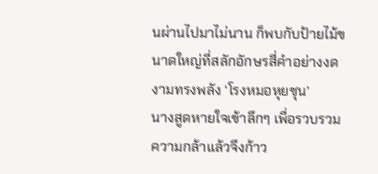นผ่านไปมาไม่นาน ก็พบกับป้ายไม้ขนาดใหญ่ที่สลักอักษรสี่คำอย่างงดงามทรงพลัง ‘โรงหมอหุยชุน’
นางสูดหายใจเข้าลึกๆ เพื่อรวบรวมความกล้าแล้วจึงก้าว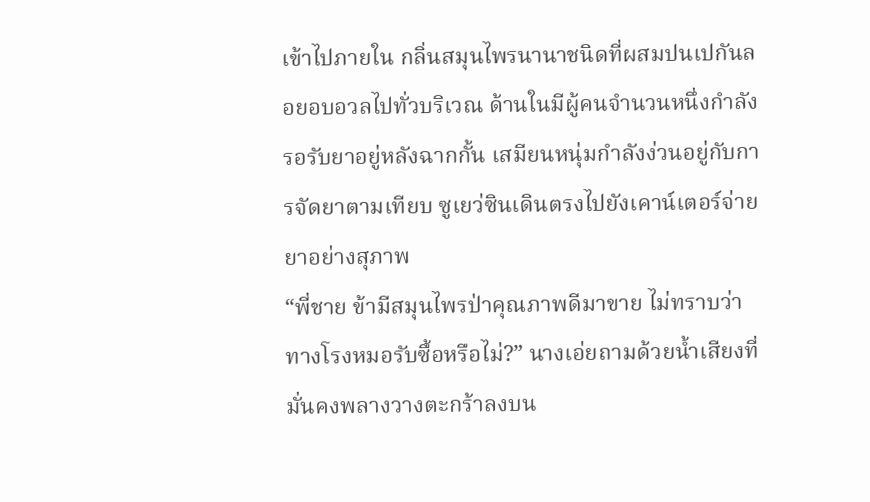เข้าไปภายใน กลิ่นสมุนไพรนานาชนิดที่ผสมปนเปกันลอยอบอวลไปทั่วบริเวณ ด้านในมีผู้คนจำนวนหนึ่งกำลังรอรับยาอยู่หลังฉากกั้น เสมียนหนุ่มกำลังง่วนอยู่กับการจัดยาตามเทียบ ซูเยว่ซินเดินตรงไปยังเคาน์เตอร์จ่ายยาอย่างสุภาพ
“พี่ชาย ข้ามีสมุนไพรป่าคุณภาพดีมาขาย ไม่ทราบว่าทางโรงหมอรับซื้อหรือไม่?” นางเอ่ยถามด้วยน้ำเสียงที่มั่นคงพลางวางตะกร้าลงบน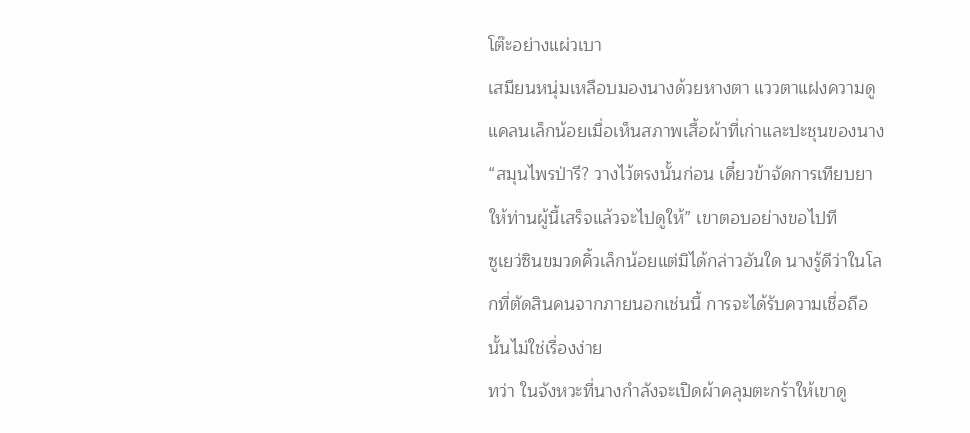โต๊ะอย่างแผ่วเบา
เสมียนหนุ่มเหลือบมองนางด้วยหางตา แววตาแฝงความดูแคลนเล็กน้อยเมื่อเห็นสภาพเสื้อผ้าที่เก่าและปะชุนของนาง “สมุนไพรป่ารึ? วางไว้ตรงนั้นก่อน เดี๋ยวข้าจัดการเทียบยาให้ท่านผู้นี้เสร็จแล้วจะไปดูให้” เขาตอบอย่างขอไปที
ซูเยว่ซินขมวดคิ้วเล็กน้อยแต่มิได้กล่าวอันใด นางรู้ดีว่าในโลกที่ตัดสินคนจากภายนอกเช่นนี้ การจะได้รับความเชื่อถือนั้นไม่ใช่เรื่องง่าย
ทว่า ในจังหวะที่นางกำลังจะเปิดผ้าคลุมตะกร้าให้เขาดู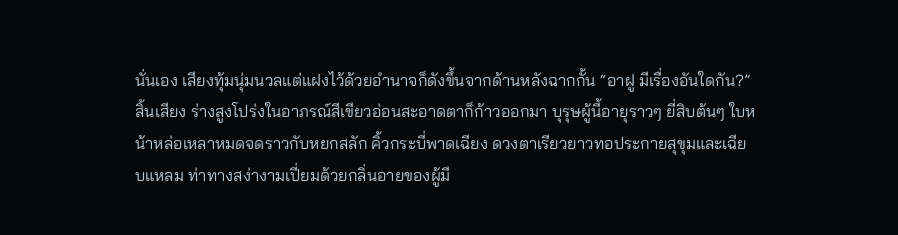นั่นเอง เสียงทุ้มนุ่มนวลแต่แฝงไว้ด้วยอำนาจก็ดังขึ้นจากด้านหลังฉากกั้น “อาฝู มีเรื่องอันใดกัน?”
สิ้นเสียง ร่างสูงโปร่งในอาภรณ์สีเขียวอ่อนสะอาดตาก็ก้าวออกมา บุรุษผู้นี้อายุราวๆ ยี่สิบต้นๆ ใบหน้าหล่อเหลาหมดจดราวกับหยกสลัก คิ้วกระบี่พาดเฉียง ดวงตาเรียวยาวทอประกายสุขุมและเฉียบแหลม ท่าทางสง่างามเปี่ยมด้วยกลิ่นอายของผู้มี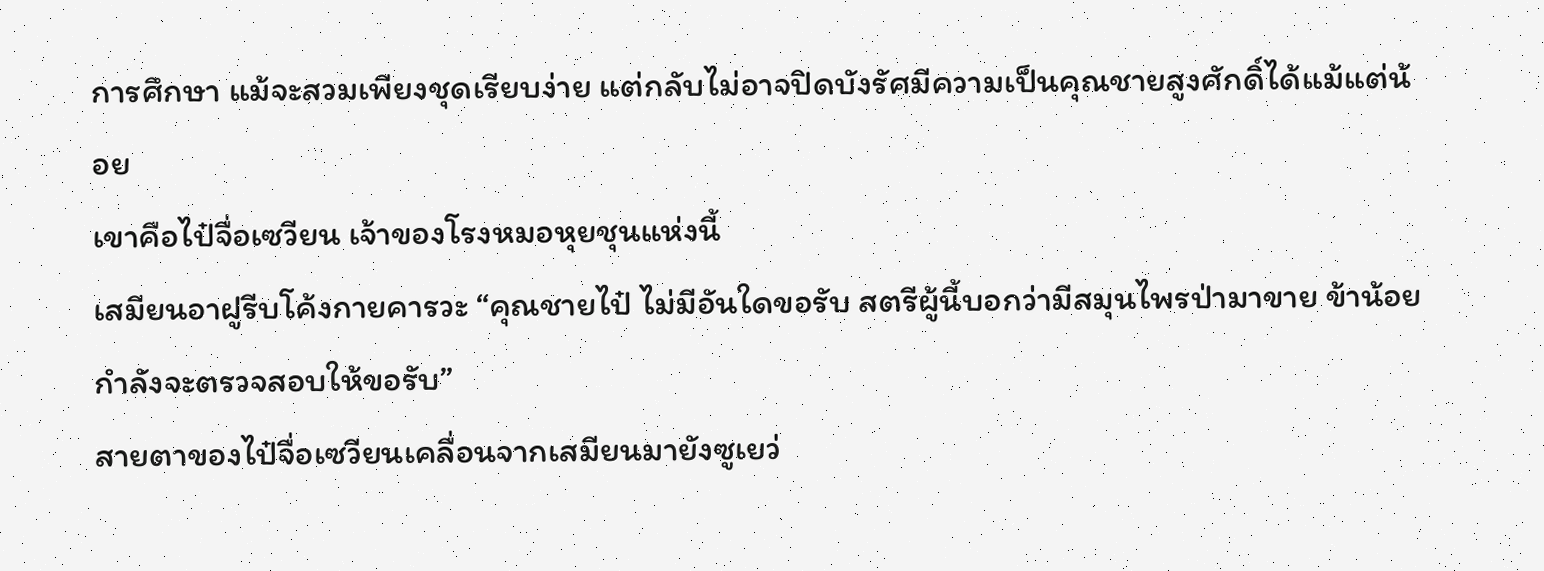การศึกษา แม้จะสวมเพียงชุดเรียบง่าย แต่กลับไม่อาจปิดบังรัศมีความเป็นคุณชายสูงศักดิ์ได้แม้แต่น้อย
เขาคือไป๋จื่อเซวียน เจ้าของโรงหมอหุยชุนแห่งนี้
เสมียนอาฝูรีบโค้งกายคารวะ “คุณชายไป๋ ไม่มีอันใดขอรับ สตรีผู้นี้บอกว่ามีสมุนไพรป่ามาขาย ข้าน้อยกำลังจะตรวจสอบให้ขอรับ”
สายตาของไป๋จื่อเซวียนเคลื่อนจากเสมียนมายังซูเยว่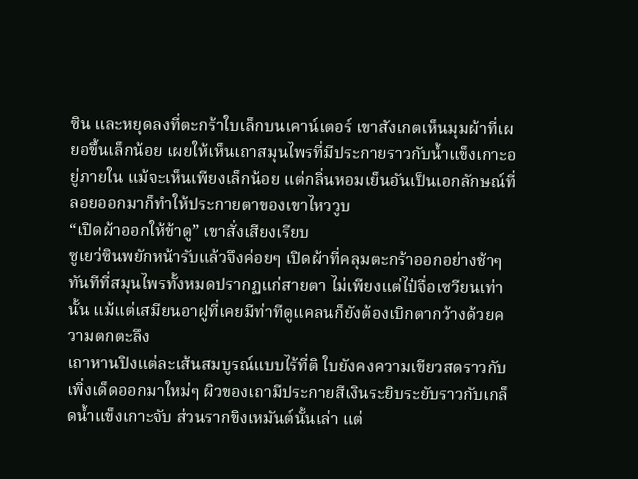ซิน และหยุดลงที่ตะกร้าใบเล็กบนเคาน์เตอร์ เขาสังเกตเห็นมุมผ้าที่เผยอขึ้นเล็กน้อย เผยให้เห็นเถาสมุนไพรที่มีประกายราวกับน้ำแข็งเกาะอยู่ภายใน แม้จะเห็นเพียงเล็กน้อย แต่กลิ่นหอมเย็นอันเป็นเอกลักษณ์ที่ลอยออกมาก็ทำให้ประกายตาของเขาไหววูบ
“เปิดผ้าออกให้ข้าดู” เขาสั่งเสียงเรียบ
ซูเยว่ซินพยักหน้ารับแล้วจึงค่อยๆ เปิดผ้าที่คลุมตะกร้าออกอย่างช้าๆ ทันทีที่สมุนไพรทั้งหมดปรากฏแก่สายตา ไม่เพียงแต่ไป๋จื่อเซวียนเท่านั้น แม้แต่เสมียนอาฝูที่เคยมีท่าทีดูแคลนก็ยังต้องเบิกตากว้างด้วยความตกตะลึง
เถาหานปิงแต่ละเส้นสมบูรณ์แบบไร้ที่ติ ใบยังคงความเขียวสดราวกับเพิ่งเด็ดออกมาใหม่ๆ ผิวของเถามีประกายสีเงินระยิบระยับราวกับเกล็ดน้ำแข็งเกาะจับ ส่วนรากขิงเหมันต์นั้นเล่า แต่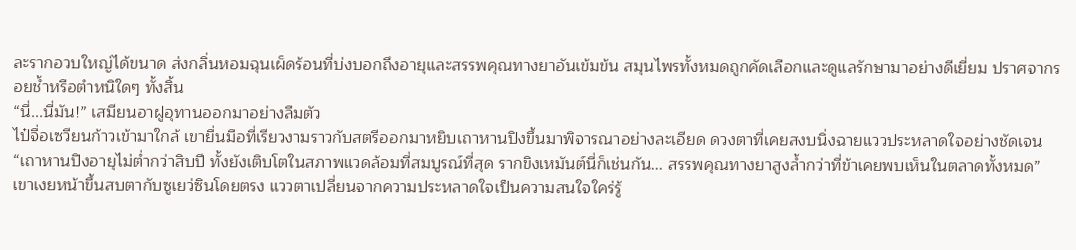ละรากอวบใหญ่ได้ขนาด ส่งกลิ่นหอมฉุนเผ็ดร้อนที่บ่งบอกถึงอายุและสรรพคุณทางยาอันเข้มข้น สมุนไพรทั้งหมดถูกคัดเลือกและดูแลรักษามาอย่างดีเยี่ยม ปราศจากรอยช้ำหรือตำหนิใดๆ ทั้งสิ้น
“นี่...นี่มัน!” เสมียนอาฝูอุทานออกมาอย่างลืมตัว
ไป๋จื่อเซวียนก้าวเข้ามาใกล้ เขายื่นมือที่เรียวงามราวกับสตรีออกมาหยิบเถาหานปิงขึ้นมาพิจารณาอย่างละเอียด ดวงตาที่เคยสงบนิ่งฉายแววประหลาดใจอย่างชัดเจน “เถาหานปิงอายุไม่ต่ำกว่าสิบปี ทั้งยังเติบโตในสภาพแวดล้อมที่สมบูรณ์ที่สุด รากขิงเหมันต์นี่ก็เช่นกัน... สรรพคุณทางยาสูงล้ำกว่าที่ข้าเคยพบเห็นในตลาดทั้งหมด”
เขาเงยหน้าขึ้นสบตากับซูเยว่ซินโดยตรง แววตาเปลี่ยนจากความประหลาดใจเป็นความสนใจใคร่รู้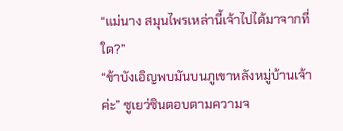“แม่นาง สมุนไพรเหล่านี้เจ้าไปได้มาจากที่ใด?”
“ข้าบังเอิญพบมันบนภูเขาหลังหมู่บ้านเจ้าค่ะ” ซูเยว่ซินตอบตามความจ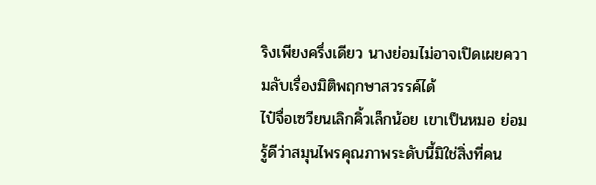ริงเพียงครึ่งเดียว นางย่อมไม่อาจเปิดเผยความลับเรื่องมิติพฤกษาสวรรค์ได้
ไป๋จื่อเซวียนเลิกคิ้วเล็กน้อย เขาเป็นหมอ ย่อมรู้ดีว่าสมุนไพรคุณภาพระดับนี้มิใช่สิ่งที่คน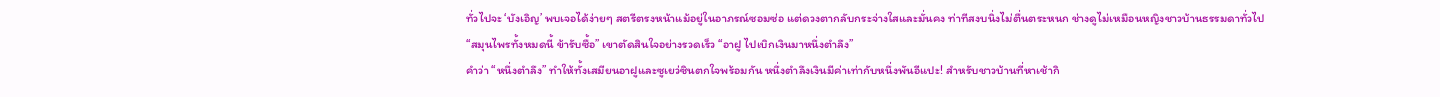ทั่วไปจะ ‘บังเอิญ’ พบเจอได้ง่ายๆ สตรีตรงหน้าแม้อยู่ในอาภรณ์ซอมซ่อ แต่ดวงตากลับกระจ่างใสและมั่นคง ท่าทีสงบนิ่งไม่ตื่นตระหนก ช่างดูไม่เหมือนหญิงชาวบ้านธรรมดาทั่วไป
“สมุนไพรทั้งหมดนี้ ข้ารับซื้อ” เขาตัดสินใจอย่างรวดเร็ว “อาฝู ไปเบิกเงินมาหนึ่งตำลึง”
คำว่า “หนึ่งตำลึง” ทำให้ทั้งเสมียนอาฝูและซูเยว่ซินตกใจพร้อมกัน หนึ่งตำลึงเงินมีค่าเท่ากับหนึ่งพันอีแปะ! สำหรับชาวบ้านที่หาเช้ากิ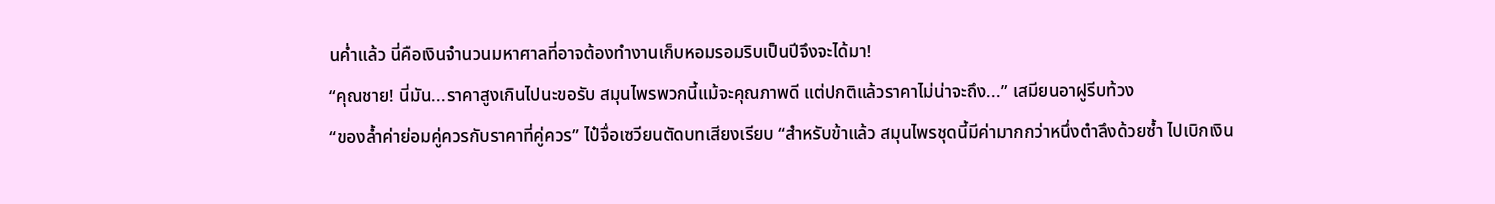นค่ำแล้ว นี่คือเงินจำนวนมหาศาลที่อาจต้องทำงานเก็บหอมรอมริบเป็นปีจึงจะได้มา!
“คุณชาย! นี่มัน...ราคาสูงเกินไปนะขอรับ สมุนไพรพวกนี้แม้จะคุณภาพดี แต่ปกติแล้วราคาไม่น่าจะถึง...” เสมียนอาฝูรีบท้วง
“ของล้ำค่าย่อมคู่ควรกับราคาที่คู่ควร” ไป๋จื่อเซวียนตัดบทเสียงเรียบ “สำหรับข้าแล้ว สมุนไพรชุดนี้มีค่ามากกว่าหนึ่งตำลึงด้วยซ้ำ ไปเบิกเงิน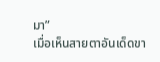มา”
เมื่อเห็นสายตาอันเด็ดขา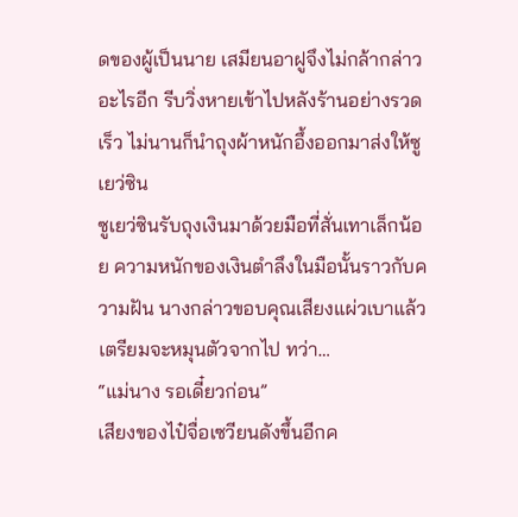ดของผู้เป็นนาย เสมียนอาฝูจึงไม่กล้ากล่าวอะไรอีก รีบวิ่งหายเข้าไปหลังร้านอย่างรวดเร็ว ไม่นานก็นำถุงผ้าหนักอึ้งออกมาส่งให้ซูเยว่ซิน
ซูเยว่ซินรับถุงเงินมาด้วยมือที่สั่นเทาเล็กน้อย ความหนักของเงินตำลึงในมือนั้นราวกับความฝัน นางกล่าวขอบคุณเสียงแผ่วเบาแล้วเตรียมจะหมุนตัวจากไป ทว่า...
“แม่นาง รอเดี๋ยวก่อน”
เสียงของไป๋จื่อเซวียนดังขึ้นอีกค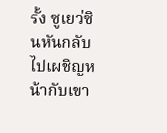รั้ง ซูเยว่ซินหันกลับไปเผชิญหน้ากับเขา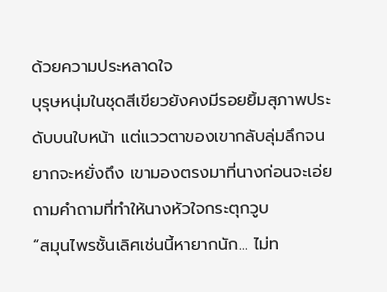ด้วยความประหลาดใจ
บุรุษหนุ่มในชุดสีเขียวยังคงมีรอยยิ้มสุภาพประดับบนใบหน้า แต่แววตาของเขากลับลุ่มลึกจนยากจะหยั่งถึง เขามองตรงมาที่นางก่อนจะเอ่ยถามคำถามที่ทำให้นางหัวใจกระตุกวูบ
“สมุนไพรชั้นเลิศเช่นนี้หายากนัก... ไม่ท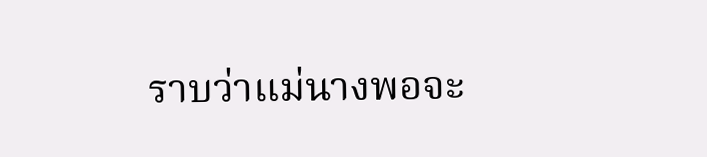ราบว่าแม่นางพอจะ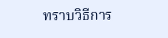ทราบวิธีการ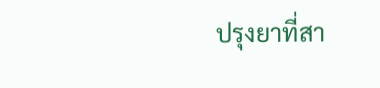ปรุงยาที่สา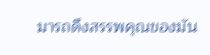มารถดึงสรรพคุณของมัน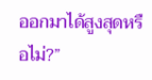ออกมาได้สูงสุดหรือไม่?”